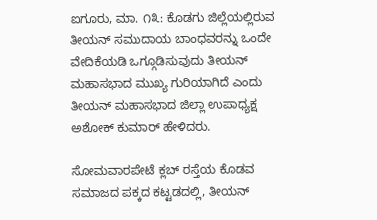ಐಗೂರು, ಮಾ. ೧೩: ಕೊಡಗು ಜಿಲ್ಲೆಯಲ್ಲಿರುವ ತೀಯನ್ ಸಮುದಾಯ ಬಾಂಧವರನ್ನು ಒಂದೇ ವೇದಿಕೆಯಡಿ ಒಗ್ಗೂಡಿಸುವುದು ತೀಯನ್ ಮಹಾಸಭಾದ ಮುಖ್ಯ ಗುರಿಯಾಗಿದೆ ಎಂದು ತೀಯನ್ ಮಹಾಸಭಾದ ಜಿಲ್ಲಾ ಉಪಾಧ್ಯಕ್ಷ ಅಶೋಕ್ ಕುಮಾರ್ ಹೇಳಿದರು.

ಸೋಮವಾರಪೇಟೆ ಕ್ಲಬ್ ರಸ್ತೆಯ ಕೊಡವ ಸಮಾಜದ ಪಕ್ಕದ ಕಟ್ಟಡದಲ್ಲಿ, ತೀಯನ್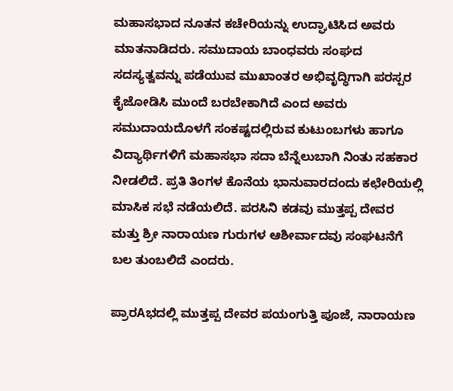ಮಹಾಸಭಾದ ನೂತನ ಕಚೇರಿಯನ್ನು ಉದ್ಘಾಟಿಸಿದ ಅವರು ಮಾತನಾಡಿದರು. ಸಮುದಾಯ ಬಾಂಧವರು ಸಂಘದ ಸದಸ್ಯತ್ವವನ್ನು ಪಡೆಯುವ ಮುಖಾಂತರ ಅಭಿವೃದ್ಧಿಗಾಗಿ ಪರಸ್ಪರ ಕೈಜೋಡಿಸಿ ಮುಂದೆ ಬರಬೇಕಾಗಿದೆ ಎಂದ ಅವರು ಸಮುದಾಯದೊಳಗೆ ಸಂಕಷ್ಟದಲ್ಲಿರುವ ಕುಟುಂಬಗಳು ಹಾಗೂ ವಿದ್ಯಾರ್ಥಿಗಳಿಗೆ ಮಹಾಸಭಾ ಸದಾ ಬೆನ್ನೆಲುಬಾಗಿ ನಿಂತು ಸಹಕಾರ ನೀಡಲಿದೆ. ಪ್ರತಿ ತಿಂಗಳ ಕೊನೆಯ ಭಾನುವಾರದಂದು ಕಛೇರಿಯಲ್ಲಿ ಮಾಸಿಕ ಸಭೆ ನಡೆಯಲಿದೆ. ಪರಸಿನಿ ಕಡವು ಮುತ್ತಪ್ಪ ದೇವರ ಮತ್ತು ಶ್ರೀ ನಾರಾಯಣ ಗುರುಗಳ ಆಶೀರ್ವಾದವು ಸಂಘಟನೆಗೆ ಬಲ ತುಂಬಲಿದೆ ಎಂದರು.

ಪ್ರಾರAಭದಲ್ಲಿ ಮುತ್ತಪ್ಪ ದೇವರ ಪಯಂಗುತ್ತಿ ಪೂಜೆ, ನಾರಾಯಣ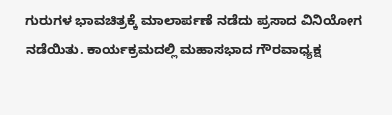ಗುರುಗಳ ಭಾವಚಿತ್ರಕ್ಕೆ ಮಾಲಾರ್ಪಣೆ ನಡೆದು ಪ್ರಸಾದ ವಿನಿಯೋಗ ನಡೆಯಿತು. ಕಾರ್ಯಕ್ರಮದಲ್ಲಿ ಮಹಾಸಭಾದ ಗೌರವಾಧ್ಯಕ್ಷ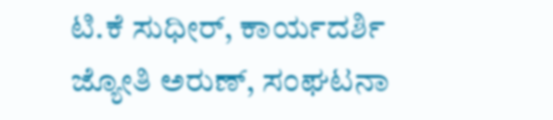ಟಿ.ಕೆ ಸುಧೀರ್, ಕಾರ್ಯದರ್ಶಿ ಜ್ಯೋತಿ ಅರುಣ್, ಸಂಘಟನಾ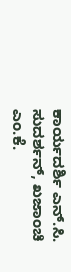ಕಾರ್ಯದರ್ಶಿ ಎನ್.ಸಿ. ಸುದರ್ಶನ್, ಖಜಾಂಚಿ ಎಂ.ಕೆ.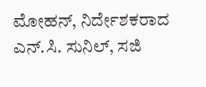ಮೋಹನ್, ನಿರ್ದೇಶಕರಾದ ಎನ್.ಸಿ. ಸುನಿಲ್, ಸಜಿ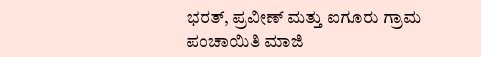ಭರತ್, ಪ್ರವೀಣ್ ಮತ್ತು ಐಗೂರು ಗ್ರಾಮ ಪಂಚಾಯಿತಿ ಮಾಜಿ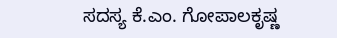ಸದಸ್ಯ ಕೆ.ಎಂ. ಗೋಪಾಲಕೃಷ್ಣ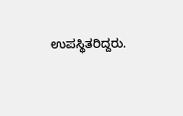ಉಪಸ್ಥಿತರಿದ್ದರು.